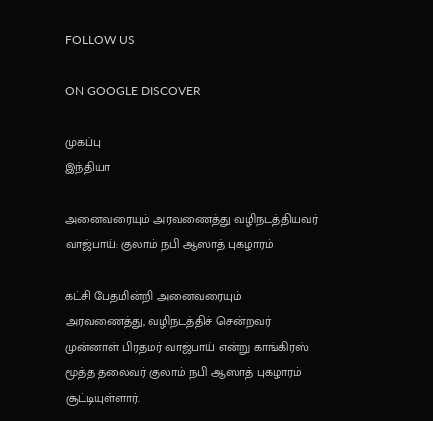FOLLOW US

ON GOOGLE DISCOVER

முகப்பு
இந்தியா

அனைவரையும் அரவணைத்து வழிநடத்தியவர் வாஜ்பாய்: குலாம் நபி ஆஸாத் புகழாரம்

கட்சி பேதமின்றி அனைவரையும் அரவணைத்து, வழிநடத்திச் சென்றவர் முன்னாள் பிரதமர் வாஜ்பாய் என்று காங்கிரஸ் மூத்த தலைவர் குலாம் நபி ஆஸாத் புகழாரம் சூட்டியுள்ளார்.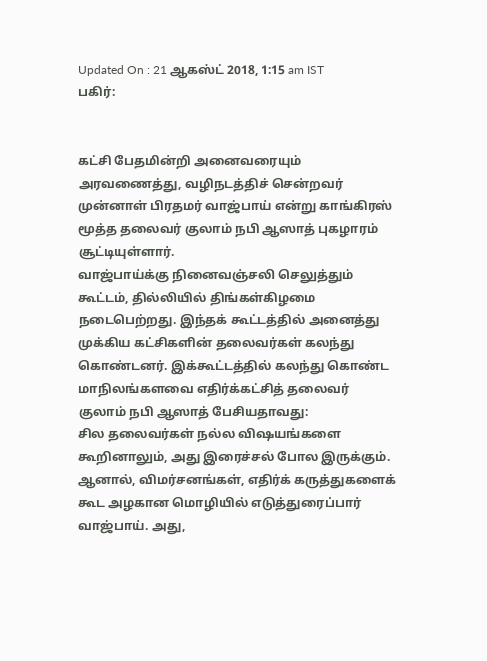Updated On : 21 ஆகஸ்ட் 2018, 1:15 am IST
பகிர்:


கட்சி பேதமின்றி அனைவரையும் அரவணைத்து, வழிநடத்திச் சென்றவர் முன்னாள் பிரதமர் வாஜ்பாய் என்று காங்கிரஸ் மூத்த தலைவர் குலாம் நபி ஆஸாத் புகழாரம் சூட்டியுள்ளார்.
வாஜ்பாய்க்கு நினைவஞ்சலி செலுத்தும் கூட்டம், தில்லியில் திங்கள்கிழமை நடைபெற்றது. இந்தக் கூட்டத்தில் அனைத்து முக்கிய கட்சிகளின் தலைவர்கள் கலந்து கொண்டனர். இக்கூட்டத்தில் கலந்து கொண்ட மாநிலங்களவை எதிர்க்கட்சித் தலைவர் குலாம் நபி ஆஸாத் பேசியதாவது:
சில தலைவர்கள் நல்ல விஷயங்களை கூறினாலும், அது இரைச்சல் போல இருக்கும். ஆனால், விமர்சனங்கள், எதிர்க் கருத்துகளைக் கூட அழகான மொழியில் எடுத்துரைப்பார் வாஜ்பாய். அது,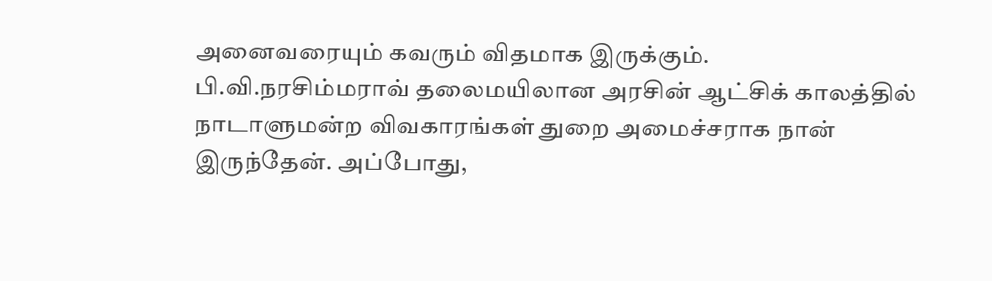அனைவரையும் கவரும் விதமாக இருக்கும்.
பி.வி.நரசிம்மராவ் தலைமயிலான அரசின் ஆட்சிக் காலத்தில் நாடாளுமன்ற விவகாரங்கள் துறை அமைச்சராக நான் இருந்தேன். அப்போது,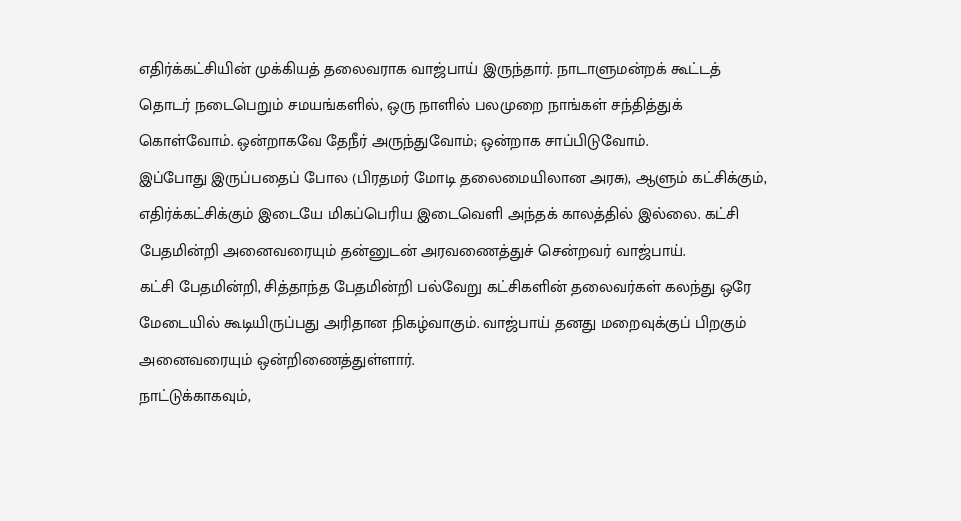எதிர்க்கட்சியின் முக்கியத் தலைவராக வாஜ்பாய் இருந்தார். நாடாளுமன்றக் கூட்டத் தொடர் நடைபெறும் சமயங்களில், ஒரு நாளில் பலமுறை நாங்கள் சந்தித்துக் கொள்வோம். ஒன்றாகவே தேநீர் அருந்துவோம்; ஒன்றாக சாப்பிடுவோம்.
இப்போது இருப்பதைப் போல (பிரதமர் மோடி தலைமையிலான அரசு), ஆளும் கட்சிக்கும், எதிர்க்கட்சிக்கும் இடையே மிகப்பெரிய இடைவெளி அந்தக் காலத்தில் இல்லை. கட்சி பேதமின்றி அனைவரையும் தன்னுடன் அரவணைத்துச் சென்றவர் வாஜ்பாய்.
கட்சி பேதமின்றி, சித்தாந்த பேதமின்றி பல்வேறு கட்சிகளின் தலைவர்கள் கலந்து ஒரே மேடையில் கூடியிருப்பது அரிதான நிகழ்வாகும். வாஜ்பாய் தனது மறைவுக்குப் பிறகும் அனைவரையும் ஒன்றிணைத்துள்ளார்.
நாட்டுக்காகவும்,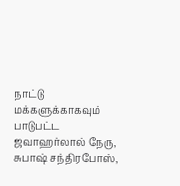நாட்டு மக்களுக்காகவும் பாடுபட்ட ஜவாஹர்லால் நேரு, சுபாஷ் சந்திரபோஸ்,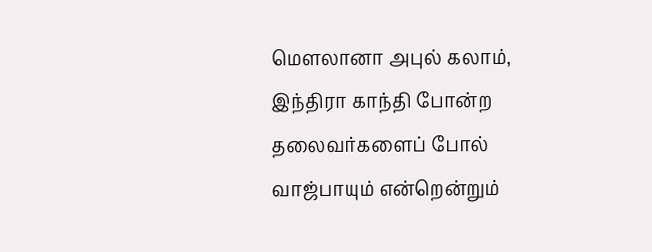மெளலானா அபுல் கலாம், இந்திரா காந்தி போன்ற தலைவர்களைப் போல் வாஜ்பாயும் என்றென்றும்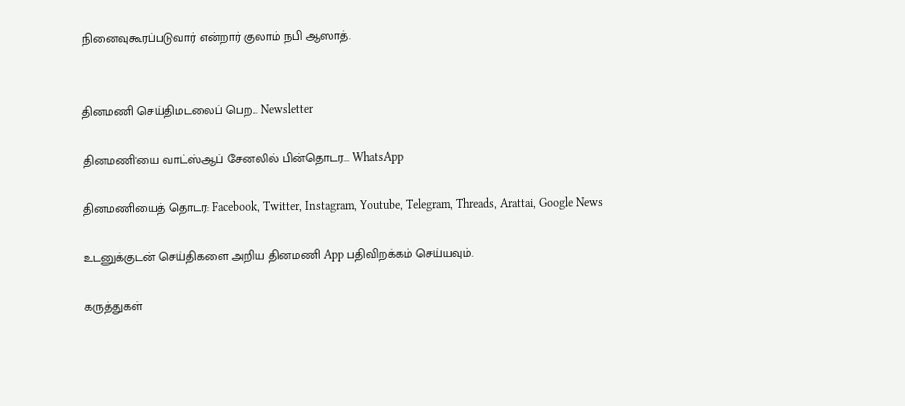நினைவுகூரப்படுவார் என்றார் குலாம் நபி ஆஸாத்.


தினமணி செய்திமடலைப் பெற... Newsletter

தினமணி'யை வாட்ஸ்ஆப் சேனலில் பின்தொடர... WhatsApp

தினமணியைத் தொடர: Facebook, Twitter, Instagram, Youtube, Telegram, Threads, Arattai, Google News

உடனுக்குடன் செய்திகளை அறிய தினமணி App பதிவிறக்கம் செய்யவும்.

கருத்துகள்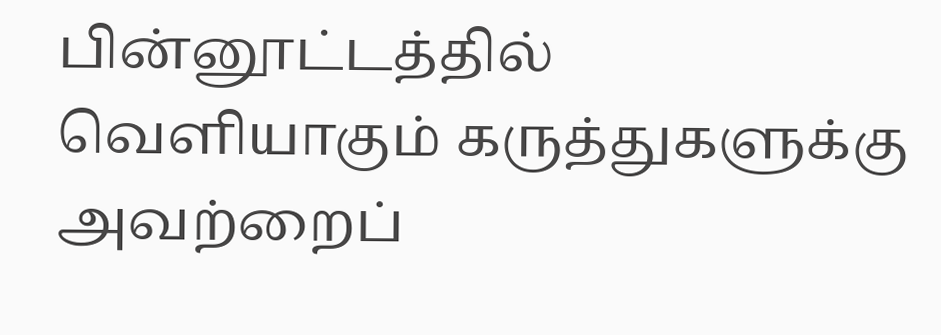பின்னூட்டத்தில் வெளியாகும் கருத்துகளுக்கு அவற்றைப்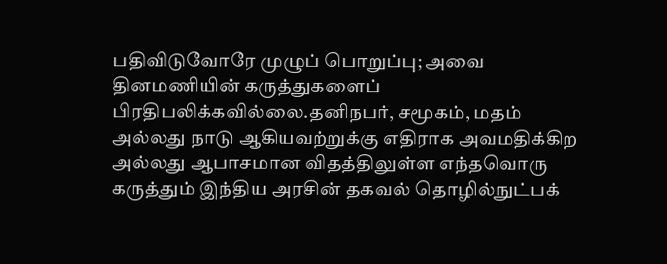பதிவிடுவோரே முழுப் பொறுப்பு; அவை தினமணியின் கருத்துகளைப் பிரதிபலிக்கவில்லை.தனிநபர், சமூகம், மதம் அல்லது நாடு ஆகியவற்றுக்கு எதிராக அவமதிக்கிற அல்லது ஆபாசமான விதத்திலுள்ள எந்தவொரு கருத்தும் இந்திய அரசின் தகவல் தொழில்நுட்பக்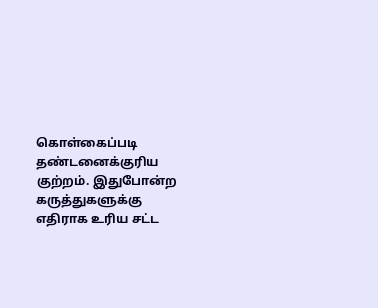கொள்கைப்படி தண்டனைக்குரிய குற்றம். இதுபோன்ற கருத்துகளுக்கு எதிராக உரிய சட்ட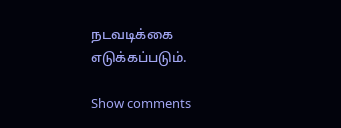நடவடிக்கை எடுக்கப்படும்.

Show comments